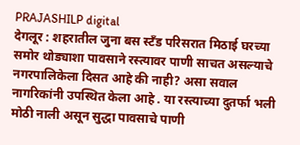PRAJASHILP digital
देगलूर : शहरातील जुना बस स्टँड परिसरात मिठाई घरच्या समोर थोड्याशा पावसाने रस्त्यावर पाणी साचत असल्याचे नगरपालिकेला दिसत आहे की नाही? असा सवाल नागरिकांनी उपस्थित केला आहे . या रस्त्याच्या दुतर्फा भली मोठी नाली असून सुद्धा पावसाचे पाणी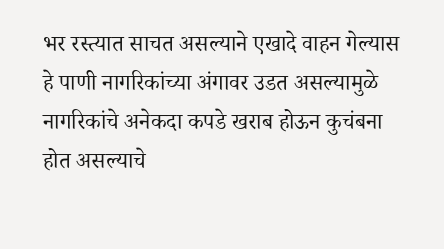भर रस्त्यात साचत असल्याने एखादे वाहन गेल्यास हे पाणी नागरिकांच्या अंगावर उडत असल्यामुळे नागरिकांचे अनेकदा कपडे खराब होऊन कुचंबना होत असल्याचे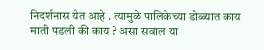निदर्शनास येत आहे . त्यामुळे पालिकेच्या डोळ्यात काय माती पडली की काय ? असा सवाल या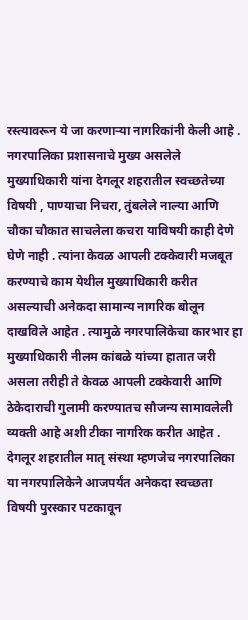रस्त्यावरून ये जा करणाऱ्या नागरिकांनी केली आहे .
नगरपालिका प्रशासनाचे मुख्य असलेले मुख्याधिकारी यांना देगलूर शहरातील स्वच्छतेच्या विषयी , पाण्याचा निचरा, तुंबलेले नाल्या आणि चौका चौकात साचलेला कचरा याविषयी काही देणे घेणे नाही . त्यांना केवळ आपली टक्केवारी मजबूत करण्याचे काम येथील मुख्याधिकारी करीत असल्याची अनेकदा सामान्य नागरिक बोलून दाखविले आहेत . त्यामुळे नगरपालिकेचा कारभार हा मुख्याधिकारी नीलम कांबळे यांच्या हातात जरी असला तरीही ते केवळ आपली टक्केवारी आणि ठेकेदाराची गुलामी करण्यातच सौजन्य सामावलेली व्यक्ती आहे अशी टीका नागरिक करीत आहेत .
देगलूर शहरातील मातृ संस्था म्हणजेच नगरपालिका या नगरपालिकेने आजपर्यंत अनेकदा स्वच्छता विषयी पुरस्कार पटकावून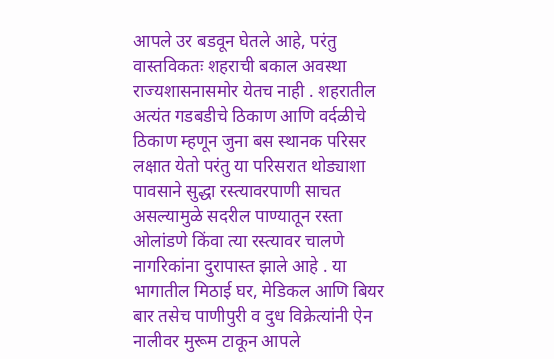आपले उर बडवून घेतले आहे, परंतु वास्तविकतः शहराची बकाल अवस्था राज्यशासनासमोर येतच नाही . शहरातील अत्यंत गडबडीचे ठिकाण आणि वर्दळीचे ठिकाण म्हणून जुना बस स्थानक परिसर लक्षात येतो परंतु या परिसरात थोड्याशा पावसाने सुद्धा रस्त्यावरपाणी साचत असल्यामुळे सदरील पाण्यातून रस्ता ओलांडणे किंवा त्या रस्त्यावर चालणे नागरिकांना दुरापास्त झाले आहे . या भागातील मिठाई घर, मेडिकल आणि बियर बार तसेच पाणीपुरी व दुध विक्रेत्यांनी ऐन नालीवर मुरूम टाकून आपले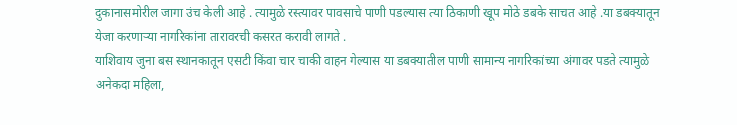दुकानासमोरील जागा उंच केली आहे . त्यामुळे रस्त्यावर पावसाचे पाणी पडल्यास त्या ठिकाणी खूप मोठे डबके साचत आहे .या डबक्यातून येजा करणाऱ्या नागरिकांना तारावरची कसरत करावी लागते .
याशिवाय जुना बस स्थानकातून एसटी किंवा चार चाकी वाहन गेल्यास या डबक्यातील पाणी सामान्य नागरिकांच्या अंगावर पडते त्यामुळे अनेकदा महिला,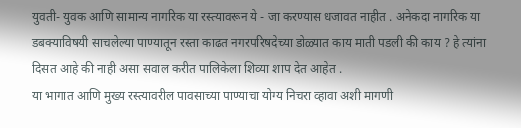युवती- युवक आणि सामान्य नागरिक या रस्त्यावरून ये - जा करण्यास धजावत नाहीत . अनेकदा नागरिक या डबक्याविषयी साचलेल्या पाण्यातून रस्ता काढत नगरपरिषदेच्या डोळ्यात काय माती पडली की काय ? हे त्यांना दिसत आहे की नाही असा सवाल करीत पालिकेला शिव्या शाप देत आहेत .
या भागात आणि मुख्य रस्त्यावरील पावसाच्या पाण्याचा योग्य निचरा व्हावा अशी मागणी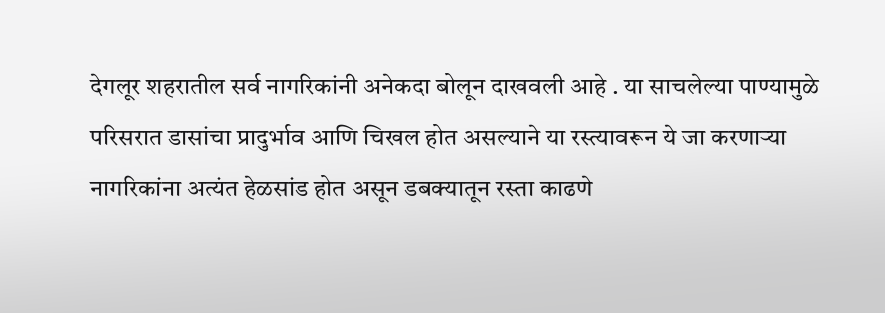देगलूर शहरातील सर्व नागरिकांनी अनेकदा बोलून दाखवली आहे . या साचलेल्या पाण्यामुळे परिसरात डासांचा प्रादुर्भाव आणि चिखल होत असल्याने या रस्त्यावरून ये जा करणाऱ्या नागरिकांना अत्यंत हेळसांड होत असून डबक्यातून रस्ता काढणे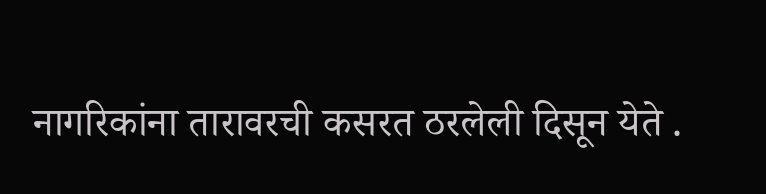नागरिकांना तारावरची कसरत ठरलेली दिसून येते .